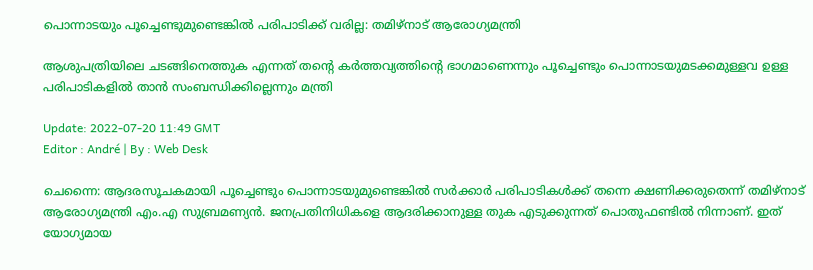പൊന്നാടയും പൂച്ചെണ്ടുമുണ്ടെങ്കിൽ പരിപാടിക്ക് വരില്ല: തമിഴ്‌നാട് ആരോഗ്യമന്ത്രി

ആശുപത്രിയിലെ ചടങ്ങിനെത്തുക എന്നത് തന്റെ കർത്തവ്യത്തിന്റെ ഭാഗമാണെന്നും പൂച്ചെണ്ടും പൊന്നാടയുമടക്കമുള്ളവ ഉള്ള പരിപാടികളിൽ താൻ സംബന്ധിക്കില്ലെന്നും മന്ത്രി

Update: 2022-07-20 11:49 GMT
Editor : André | By : Web Desk

ചെന്നൈ: ആദരസൂചകമായി പൂച്ചെണ്ടും പൊന്നാടയുമുണ്ടെങ്കിൽ സർക്കാർ പരിപാടികൾക്ക് തന്നെ ക്ഷണിക്കരുതെന്ന് തമിഴ്‌നാട് ആരോഗ്യമന്ത്രി എം.എ സുബ്രമണ്യൻ. ജനപ്രതിനിധികളെ ആദരിക്കാനുള്ള തുക എടുക്കുന്നത് പൊതുഫണ്ടിൽ നിന്നാണ്. ഇത് യോഗ്യമായ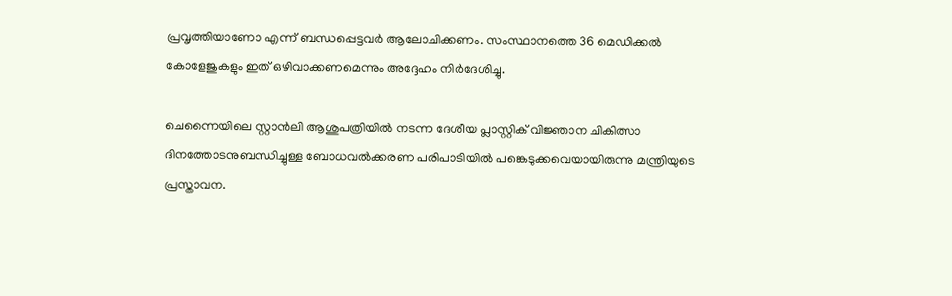പ്രവൃത്തിയാണോ എന്ന് ബന്ധപ്പെട്ടവർ ആലോചിക്കണം. സംസ്ഥാനത്തെ 36 മെഡിക്കൽ കോളേജുകളും ഇത് ഒഴിവാക്കണമെന്നും അദ്ദേഹം നിർദേശിച്ചു.

ചെന്നൈയിലെ സ്റ്റാൻലി ആശുപത്രിയിൽ നടന്ന ദേശീയ പ്ലാസ്റ്റിക് വിജ്ഞാന ചികിത്സാ ദിനത്തോടനുബന്ധിച്ചുള്ള ബോധവൽക്കരണ പരിപാടിയിൽ പങ്കെടുക്കവെയായിരുന്നു മന്ത്രിയുടെ പ്രസ്താവന.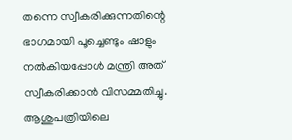തന്നെ സ്വീകരിക്കുന്നതിന്റെ ഭാഗമായി പൂച്ചെണ്ടും ഷാളും നൽകിയപ്പോൾ മന്ത്രി അത് സ്വീകരിക്കാൻ വിസമ്മതിച്ചു. ആശുപത്രിയിലെ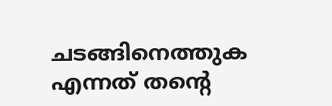ചടങ്ങിനെത്തുക എന്നത് തന്റെ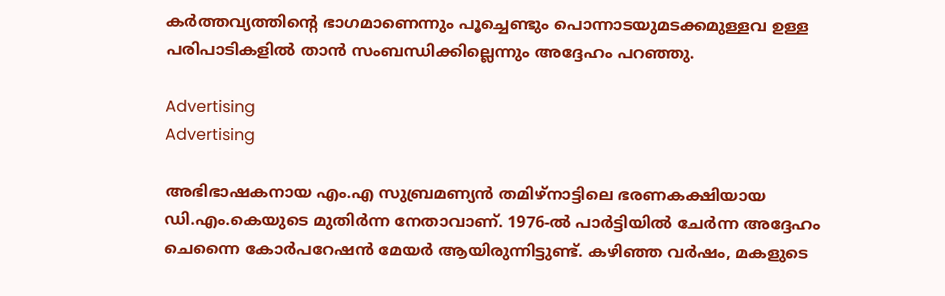കർത്തവ്യത്തിന്റെ ഭാഗമാണെന്നും പൂച്ചെണ്ടും പൊന്നാടയുമടക്കമുള്ളവ ഉള്ള പരിപാടികളിൽ താൻ സംബന്ധിക്കില്ലെന്നും അദ്ദേഹം പറഞ്ഞു.

Advertising
Advertising

അഭിഭാഷകനായ എം.എ സുബ്രമണ്യൻ തമിഴ്‌നാട്ടിലെ ഭരണകക്ഷിയായ ഡി.എം.കെയുടെ മുതിർന്ന നേതാവാണ്. 1976-ൽ പാർട്ടിയിൽ ചേർന്ന അദ്ദേഹം ചെന്നൈ കോർപറേഷൻ മേയർ ആയിരുന്നിട്ടുണ്ട്. കഴിഞ്ഞ വർഷം, മകളുടെ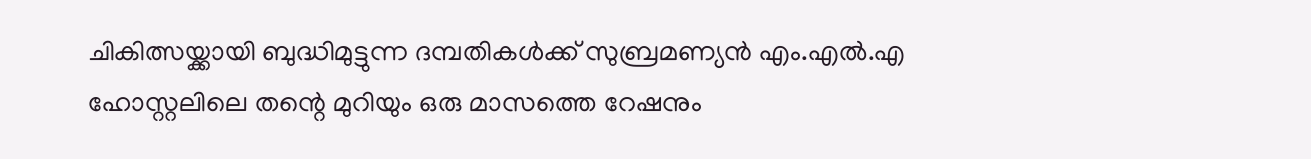ചികിത്സയ്ക്കായി ബുദ്ധിമുട്ടുന്ന ദമ്പതികൾക്ക് സുബ്രമണ്യൻ എം.എൽ.എ ഹോസ്റ്റലിലെ തന്റെ മുറിയും ഒരു മാസത്തെ റേഷനും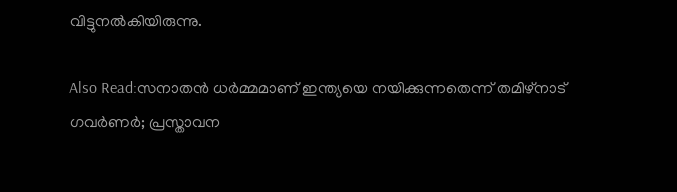വിട്ടുനൽകിയിരുന്നു.

Also Read:സനാതൻ ധർമ്മമാണ് ഇന്ത്യയെ നയിക്കുന്നതെന്ന് തമിഴ്നാട് ഗവർണർ; പ്രസ്താവന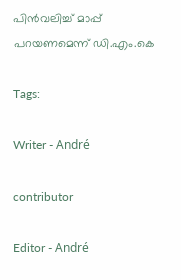പിൻവലിച്ച് മാപ്പ് പറയണമെന്ന് ഡി.എം.കെ

Tags:

Writer - André

contributor

Editor - André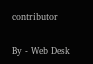contributor

By - Web Desk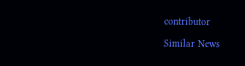contributor

Similar News